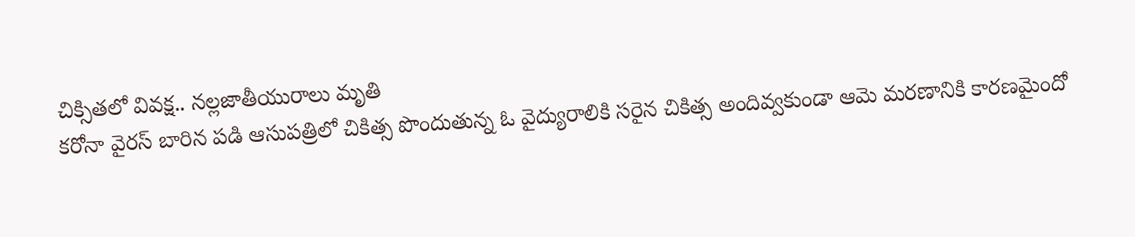చిక్సితలో వివక్ష.. నల్లజాతీయురాలు మృతి
కరోనా వైరస్ బారిన పడి ఆసుపత్రిలో చికిత్స పొందుతున్న ఓ వైద్యురాలికి సరైన చికిత్స అందివ్వకుండా ఆమె మరణానికి కారణమైందో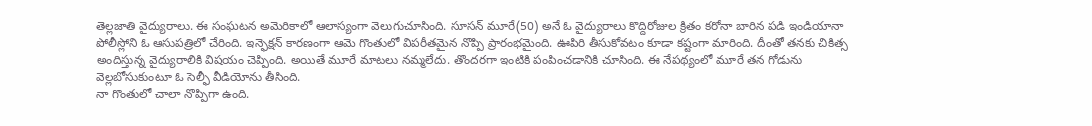తెల్లజాతి వైద్యురాలు. ఈ సంఘటన అమెరికాలో ఆలాస్యంగా వెలుగుచూసింది. సూసన్ మూరే(50) అనే ఓ వైద్యురాలు కొద్దిరోజుల క్రితం కరోనా బారిన పడి ఇండియానా పోలీస్లోని ఓ ఆసుపత్రిలో చేరింది. ఇన్ఫెక్షన్ కారణంగా ఆమె గొంతులో విపరీతమైన నొప్పి ప్రారంభమైంది. ఊపిరి తీసుకోవటం కూడా కష్టంగా మారింది. దీంతో తనకు చికిత్స అందిస్తున్న వైద్యురాలికి విషయం చెప్పింది. అయితే మూరే మాటలు నమ్మలేదు. తొందరగా ఇంటికి పంపించడానికి చూసింది. ఈ నేపథ్యంలో మూరే తన గోడును వెల్లబోసుకుంటూ ఓ సెల్ఫీ వీడియోను తీసింది.
నా గొంతులో చాలా నొప్పిగా ఉంది.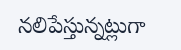నలిపేస్తున్నట్లుగా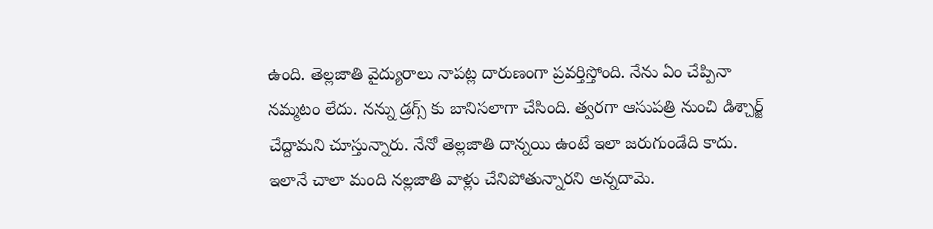ఉంది. తెల్లజాతి వైద్యురాలు నాపట్ల దారుణంగా ప్రవర్తిస్తోంది. నేను ఏం చేప్పినా నమ్మటం లేదు. నన్ను డ్రగ్స్ కు బానిసలాగా చేసింది. త్వరగా ఆసుపత్రి నుంచి డిశ్చార్జ్ చేద్దామని చూస్తున్నారు. నేనో తెల్లజాతి దాన్నయి ఉంటే ఇలా జరుగుండేది కాదు. ఇలానే చాలా మంది నల్లజాతి వాళ్లు చేనిపోతున్నారని అన్నదామె.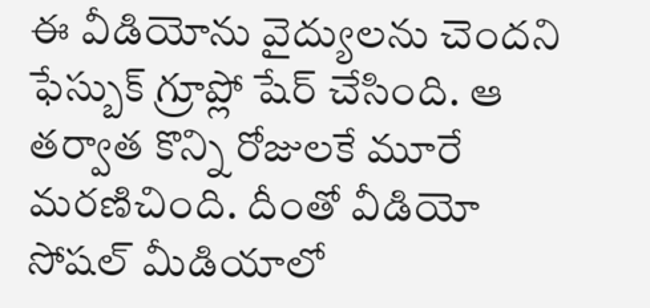ఈ వీడియోను వైద్యులను చెందని ఫేస్బుక్ గ్రూప్లో షేర్ చేసింది. ఆ తర్వాత కొన్ని రోజులకే మూరే మరణిచింది. దీంతో వీడియో సోషల్ మీడియాలో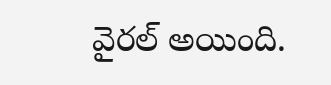వైరల్ అయింది.